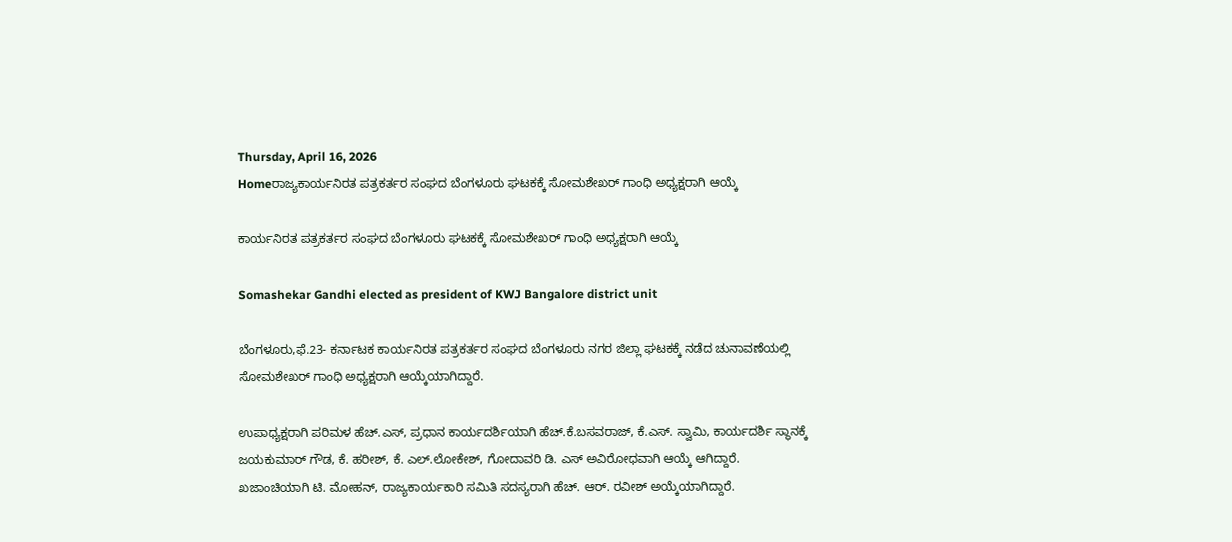Thursday, April 16, 2026
Homeರಾಜ್ಯಕಾರ್ಯನಿರತ ಪತ್ರಕರ್ತರ ಸಂಘದ ಬೆಂಗಳೂರು ಘಟಕಕ್ಕೆ ಸೋಮಶೇಖರ್‌ ಗಾಂಧಿ ಅಧ್ಯಕ್ಷರಾಗಿ ಆಯ್ಕೆ

ಕಾರ್ಯನಿರತ ಪತ್ರಕರ್ತರ ಸಂಘದ ಬೆಂಗಳೂರು ಘಟಕಕ್ಕೆ ಸೋಮಶೇಖರ್‌ ಗಾಂಧಿ ಅಧ್ಯಕ್ಷರಾಗಿ ಆಯ್ಕೆ

Somashekar Gandhi elected as president of KWJ Bangalore district unit

ಬೆಂಗಳೂರು,ಫೆ.23- ಕರ್ನಾಟಕ ಕಾರ್ಯನಿರತ ಪತ್ರಕರ್ತರ ಸಂಘದ ಬೆಂಗಳೂರು ನಗರ ಜಿಲ್ಲಾ ಘಟಕಕ್ಕೆ ನಡೆದ ಚುನಾವಣೆಯಲ್ಲಿ ಸೋಮಶೇಖರ್‌ ಗಾಂಧಿ ಅಧ್ಯಕ್ಷರಾಗಿ ಆಯ್ಕೆಯಾಗಿದ್ದಾರೆ.

ಉಪಾಧ್ಯಕ್ಷರಾಗಿ ಪರಿಮಳ ಹೆಚ್‌.ಎಸ್‌‍, ಪ್ರಧಾನ ಕಾರ್ಯದರ್ಶಿಯಾಗಿ ಹೆಚ್‌.ಕೆ.ಬಸವರಾಜ್‌, ಕೆ.ಎಸ್‌‍. ಸ್ವಾಮಿ, ಕಾರ್ಯದರ್ಶಿ ಸ್ಥಾನಕ್ಕೆ ಜಯಕುಮಾರ್‌ ಗೌಡ, ಕೆ. ಹರೀಶ್‌, ಕೆ. ಎಲ್‌.ಲೋಕೇಶ್‌, ಗೋದಾವರಿ ಡಿ. ಎಸ್‌‍ ಅವಿರೋಧವಾಗಿ ಆಯ್ಕೆ ಆಗಿದ್ದಾರೆ.
ಖಜಾಂಚಿಯಾಗಿ ಟಿ. ಮೋಹನ್‌, ರಾಜ್ಯಕಾರ್ಯಕಾರಿ ಸಮಿತಿ ಸದಸ್ಯರಾಗಿ ಹೆಚ್‌. ಆರ್‌. ರವೀಶ್‌ ಅಯ್ಕೆಯಾಗಿದ್ದಾರೆ.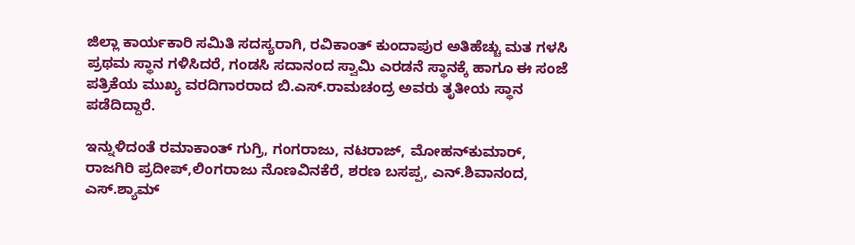ಜಿಲ್ಲಾ ಕಾರ್ಯಕಾರಿ ಸಮಿತಿ ಸದಸ್ಯರಾಗಿ, ರವಿಕಾಂತ್‌ ಕುಂದಾಪುರ ಅತಿಹೆಚ್ಚು ಮತ ಗಳಸಿ ಪ್ರಥಮ ಸ್ಥಾನ ಗಳಿಸಿದರೆ, ಗಂಡಸಿ ಸದಾನಂದ ಸ್ವಾಮಿ ಎರಡನೆ ಸ್ಥಾನಕ್ಕೆ ಹಾಗೂ ಈ ಸಂಜೆ ಪತ್ರಿಕೆಯ ಮುಖ್ಯ ವರದಿಗಾರರಾದ ಬಿ.ಎಸ್‌‍.ರಾಮಚಂದ್ರ ಅವರು ತೃತೀಯ ಸ್ಥಾನ ಪಡೆದಿದ್ದಾರೆ.

ಇನ್ನುಳಿದಂತೆ ರಮಾಕಾಂತ್‌ ಗುಗ್ರಿ, ಗಂಗರಾಜು, ನಟರಾಜ್‌, ಮೋಹನ್‌ಕುಮಾರ್‌, ರಾಜಗಿರಿ ಪ್ರದೀಪ್‌,ಲಿಂಗರಾಜು ನೊಣವಿನಕೆರೆ, ಶರಣ ಬಸಪ್ಪ, ಎನ್‌.ಶಿವಾನಂದ, ಎಸ್‌‍.ಶ್ಯಾಮ್‌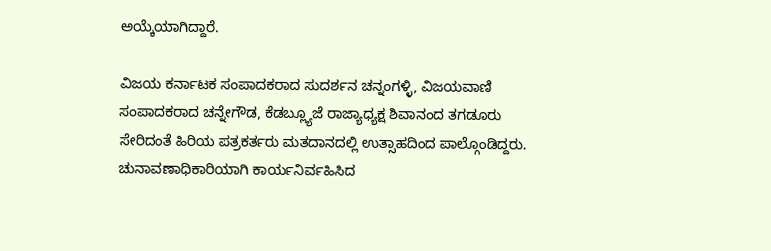ಅಯ್ಕೆಯಾಗಿದ್ದಾರೆ.

ವಿಜಯ ಕರ್ನಾಟಕ ಸಂಪಾದಕರಾದ ಸುದರ್ಶನ ಚನ್ನಂಗಳ್ಳಿ, ವಿಜಯವಾಣಿ ಸಂಪಾದಕರಾದ ಚನ್ನೇಗೌಡ, ಕೆಡಬ್ಲ್ಯೂಜೆ ರಾಜ್ಯಾಧ್ಯಕ್ಷ ಶಿವಾನಂದ ತಗಡೂರು ಸೇರಿದಂತೆ ಹಿರಿಯ ಪತ್ರಕರ್ತರು ಮತದಾನದಲ್ಲಿ ಉತ್ಸಾಹದಿಂದ ಪಾಲ್ಗೊಂಡಿದ್ದರು. ಚುನಾವಣಾಧಿಕಾರಿಯಾಗಿ ಕಾರ್ಯನಿರ್ವಹಿಸಿದ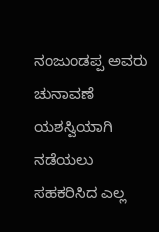ನಂಜುಂಡಪ್ಪ ಅವರು ಚುನಾವಣೆ ಯಶಸ್ವಿಯಾಗಿ ನಡೆಯಲು ಸಹಕರಿಸಿದ ಎಲ್ಲ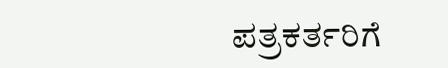ಪತ್ರಕರ್ತರಿಗೆ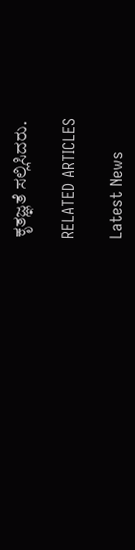ಕೃತಜ್ಞತೆ ಸಲ್ಲಿಸಿದರು.

RELATED ARTICLES

Latest News